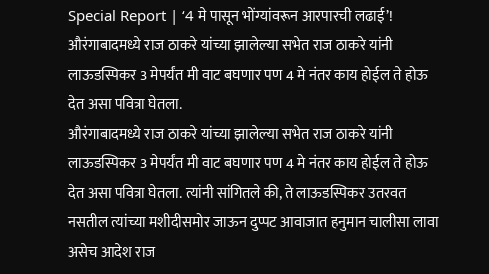Special Report | ‘4 मे पासून भोंग्यांवरून आरपारची लढाई’!
औरंगाबादमध्ये राज ठाकरे यांच्या झालेल्या सभेत राज ठाकरे यांनी लाऊडस्पिकर 3 मेपर्यंत मी वाट बघणार पण 4 मे नंतर काय होईल ते होऊ देत असा पवित्रा घेतला.
औरंगाबादमध्ये राज ठाकरे यांच्या झालेल्या सभेत राज ठाकरे यांनी लाऊडस्पिकर 3 मेपर्यंत मी वाट बघणार पण 4 मे नंतर काय होईल ते होऊ देत असा पवित्रा घेतला. त्यांनी सांगितले की, ते लाऊडस्पिकर उतरवत नसतील त्यांच्या मशीदीसमोर जाऊन दुप्पट आवाजात हनुमान चालीसा लावा असेच आदेश राज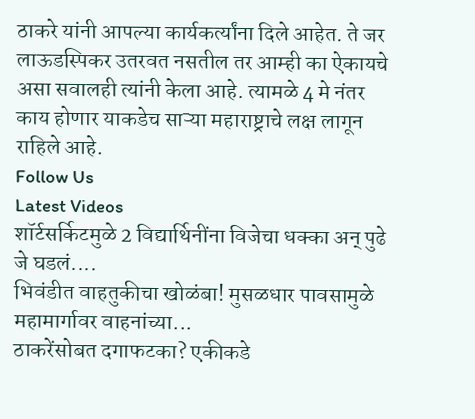ठाकरे यांनी आपल्या कार्यकर्त्यांना दिले आहेत. ते जर लाऊडस्पिकर उतरवत नसतील तर आम्ही का ऐकायचे असा सवालही त्यांनी केला आहे. त्यामळे 4 मे नंतर काय होणार याकडेच साऱ्या महाराष्ट्राचे लक्ष लागून राहिले आहे.
Follow Us
Latest Videos
शॉर्टसर्किटमुळे 2 विद्यार्थिनींना विजेचा धक्का अन् पुढे जे घडलं....
भिवंडीत वाहतुकीचा खोळंबा! मुसळधार पावसामुळे महामार्गावर वाहनांच्या...
ठाकरेंसोबत दगाफटका? एकीकडे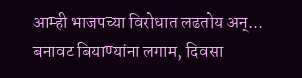आम्ही भाजपच्या विरोधात लढतोय अन्...
बनावट बियाण्यांना लगाम, दिवसा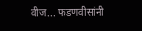वीज... फडणवीसांनी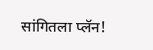सांगितला प्लॅन!